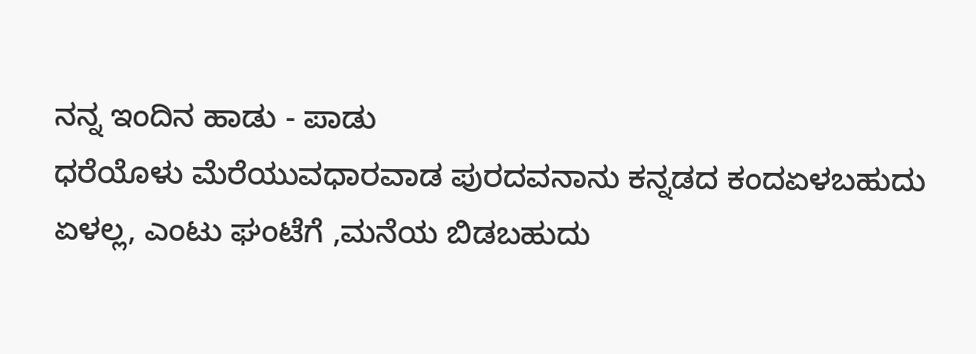ನನ್ನ ಇಂದಿನ ಹಾಡು - ಪಾಡು
ಧರೆಯೊಳು ಮೆರೆಯುವಧಾರವಾಡ ಪುರದವನಾನು ಕನ್ನಡದ ಕಂದಏಳಬಹುದು ಏಳಲ್ಲ, ಎಂಟು ಘಂಟೆಗೆ ,ಮನೆಯ ಬಿಡಬಹುದು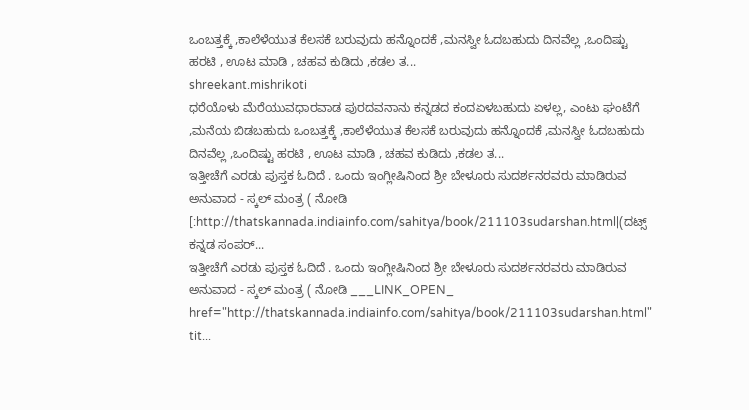ಒಂಬತ್ತಕ್ಕೆ ,ಕಾಲೆಳೆಯುತ ಕೆಲಸಕೆ ಬರುವುದು ಹನ್ನೊಂದಕೆ ,ಮನಸ್ವೀ ಓದಬಹುದು ದಿನವೆಲ್ಲ ,ಒಂದಿಷ್ಟು ಹರಟಿ , ಊಟ ಮಾಡಿ , ಚಹವ ಕುಡಿದು ,ಕಡಲ ತ...
shreekant.mishrikoti
ಧರೆಯೊಳು ಮೆರೆಯುವಧಾರವಾಡ ಪುರದವನಾನು ಕನ್ನಡದ ಕಂದಏಳಬಹುದು ಏಳಲ್ಲ, ಎಂಟು ಘಂಟೆಗೆ ,ಮನೆಯ ಬಿಡಬಹುದು ಒಂಬತ್ತಕ್ಕೆ ,ಕಾಲೆಳೆಯುತ ಕೆಲಸಕೆ ಬರುವುದು ಹನ್ನೊಂದಕೆ ,ಮನಸ್ವೀ ಓದಬಹುದು ದಿನವೆಲ್ಲ ,ಒಂದಿಷ್ಟು ಹರಟಿ , ಊಟ ಮಾಡಿ , ಚಹವ ಕುಡಿದು ,ಕಡಲ ತ...
ಇತ್ತೀಚೆಗೆ ಎರಡು ಪುಸ್ತಕ ಓದಿದೆ . ಒಂದು ಇಂಗ್ಲೀಷಿನಿಂದ ಶ್ರೀ ಬೇಳೂರು ಸುದರ್ಶನರವರು ಮಾಡಿರುವ ಅನುವಾದ - ಸ್ಕಲ್ ಮಂತ್ರ ( ನೋಡಿ [:http://thatskannada.indiainfo.com/sahitya/book/211103sudarshan.html|(ದಟ್ಸ್ ಕನ್ನಡ ಸಂಪರ್...
ಇತ್ತೀಚೆಗೆ ಎರಡು ಪುಸ್ತಕ ಓದಿದೆ . ಒಂದು ಇಂಗ್ಲೀಷಿನಿಂದ ಶ್ರೀ ಬೇಳೂರು ಸುದರ್ಶನರವರು ಮಾಡಿರುವ ಅನುವಾದ - ಸ್ಕಲ್ ಮಂತ್ರ ( ನೋಡಿ ___LINK_OPEN_ href="http://thatskannada.indiainfo.com/sahitya/book/211103sudarshan.html" tit...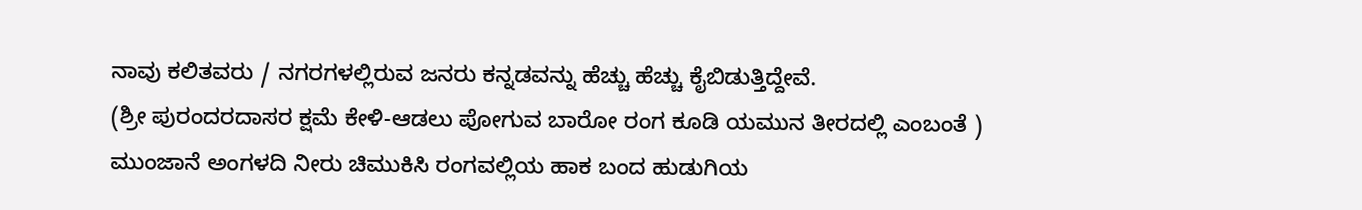ನಾವು ಕಲಿತವರು / ನಗರಗಳಲ್ಲಿರುವ ಜನರು ಕನ್ನಡವನ್ನು ಹೆಚ್ಚು ಹೆಚ್ಚು ಕೈಬಿಡುತ್ತಿದ್ದೇವೆ.
(ಶ್ರೀ ಪುರಂದರದಾಸರ ಕ್ಷಮೆ ಕೇಳಿ-ಆಡಲು ಪೋಗುವ ಬಾರೋ ರಂಗ ಕೂಡಿ ಯಮುನ ತೀರದಲ್ಲಿ ಎಂಬಂತೆ )
ಮುಂಜಾನೆ ಅಂಗಳದಿ ನೀರು ಚಿಮುಕಿಸಿ ರಂಗವಲ್ಲಿಯ ಹಾಕ ಬಂದ ಹುಡುಗಿಯ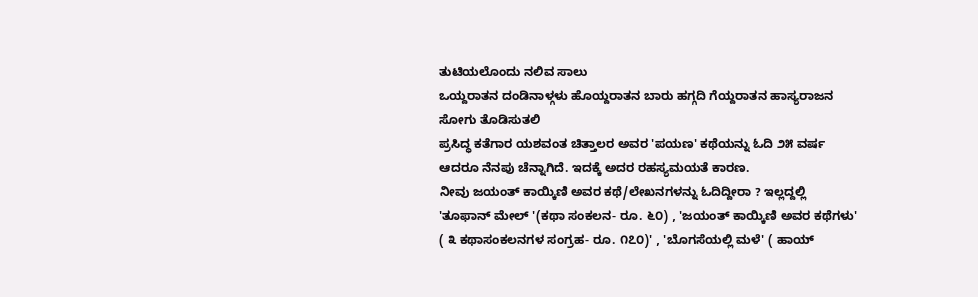ತುಟಿಯಲೊಂದು ನಲಿವ ಸಾಲು
ಒಯ್ದರಾತನ ದಂಡಿನಾಳ್ಗಳು ಹೊಯ್ದರಾತನ ಬಾರು ಹಗ್ಗದಿ ಗೆಯ್ದರಾತನ ಹಾಸ್ಯರಾಜನ ಸೋಗು ತೊಡಿಸುತಲಿ
ಪ್ರಸಿದ್ಧ ಕತೆಗಾರ ಯಶವಂತ ಚಿತ್ತಾಲರ ಅವರ 'ಪಯಣ' ಕಥೆಯನ್ನು ಓದಿ ೨೫ ವರ್ಷ ಆದರೂ ನೆನಪು ಚೆನ್ನಾಗಿದೆ. ಇದಕ್ಕೆ ಅದರ ರಹಸ್ಯಮಯತೆ ಕಾರಣ.
ನೀವು ಜಯಂತ್ ಕಾಯ್ಕಿಣಿ ಅವರ ಕಥೆ/ಲೇಖನಗಳನ್ನು ಓದಿದ್ದೀರಾ ? ಇಲ್ಲದ್ದಲ್ಲಿ 'ತೂಫಾನ್ ಮೇಲ್ '(ಕಥಾ ಸಂಕಲನ- ರೂ. ೬೦) , 'ಜಯಂತ್ ಕಾಯ್ಕಿಣಿ ಅವರ ಕಥೆಗಳು' ( ೩ ಕಥಾಸಂಕಲನಗಳ ಸಂಗ್ರಹ- ರೂ. ೧೭೦)' , 'ಬೊಗಸೆಯಲ್ಲಿ ಮಳೆ' ( ಹಾಯ್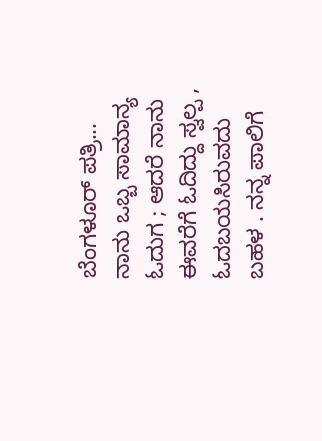ಬೆಂಗಳೂರ್ ಪತ್ರಿ...
ನಾನು ಒಬ್ಬ ಸಾಮಾನ್ಯ ಓದುಗ ; ಆದರೆ ನಾನು ಈವರೆಗೆ ಓದಿದ್ದು ಸ್ವಲ್ಪ , ಓದಬಯಸಿರುವದು ಬಹಳ . ನನ್ನ ಪಾಲಿಗೆ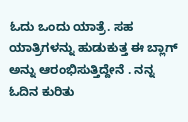ಓದು ಒಂದು ಯಾತ್ರೆ. ಸಹ ಯಾತ್ರಿಗಳನ್ನು ಹುಡುಕುತ್ತ ಈ ಬ್ಲಾಗ್ ಅನ್ನು ಆರಂಭಿಸುತ್ತಿದ್ದೇನೆ . ನನ್ನ ಓದಿನ ಕುರಿತು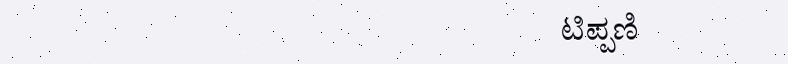ಟಿಪ್ಪಣಿ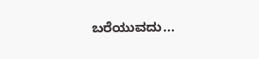ಬರೆಯುವದು...